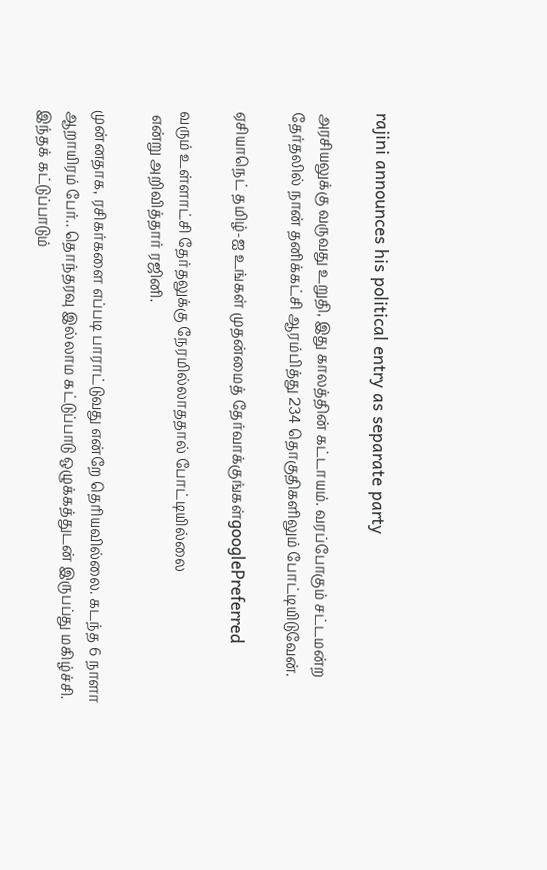rajini announces his political entry as separate party

அரசியலுக்கு வருவது உறுதி, இது காலத்தின் கட்டாயம். வரப்போகும் சட்டமன்ற தேர்தலில் நான் தனிக்கட்சி ஆரம்பித்து 234 தொகுதிகளிலும் போட்டியிடுவேன்.

ஏசியாநெட் தமிழ்-ஐ உங்கள் முதன்மைத் தேர்வாக்குங்கள்googlePreferred

வரும் உள்ளாட்சி தேர்தலுக்கு நேரமில்லாததால் போட்டியில்லை
 என்று அறிவித்தார் ரஜினி.

முன்னதாக, ரசிகர்களை எப்படி பாராட்டுவது என்றே தெரியவில்லை. கடந்த 6 நாளா ஆறாயிரம் பேர்.. தொந்தரவு இல்லாம கட்டுப்பாடு ஒழுக்கத்துடன் இருபப்து மகிழ்ச்சி. இந்தக் கட்டுப்பாடும்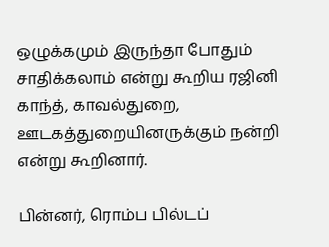ஒழுக்கமும் இருந்தா போதும் சாதிக்கலாம் என்று கூறிய ரஜினி காந்த், காவல்துறை, ஊடகத்துறையினருக்கும் நன்றி என்று கூறினார்.

பின்னர், ரொம்ப பில்டப்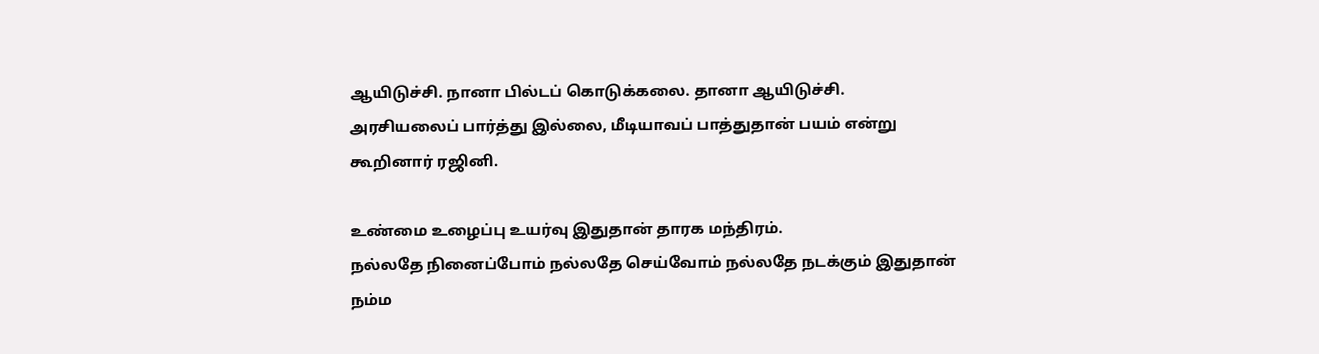ஆயிடுச்சி. நானா பில்டப் கொடுக்கலை. தானா ஆயிடுச்சி. அரசியலைப் பார்த்து இல்லை, மீடியாவப் பாத்துதான் பயம் என்று கூறினார் ரஜினி.

உண்மை உழைப்பு உயர்வு இதுதான் தாரக மந்திரம்.
நல்லதே நினைப்போம் நல்லதே செய்வோம் நல்லதே நடக்கும் இதுதான் நம்ம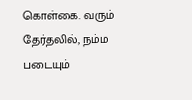கொள்கை. வரும் தேர்தலில், நம்ம படையும்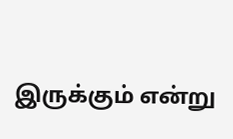இருக்கும் என்று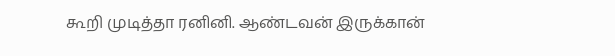கூறி முடித்தா ரனினி. ஆண்டவன் இருக்கான்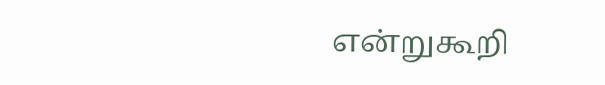என்றுகூறி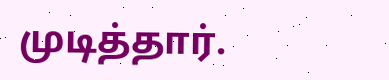முடித்தார்.